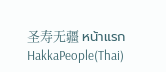圣寿无疆 หน้าแรก
HakkaPeople(Thai)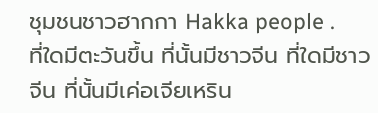ชุมชนชาวฮากกา Hakka people .
ที่ใดมีตะวันขึ้น ที่นั้นมีชาวจีน ที่ใดมีชาวจีน ที่นั้นมีเค่อเจียเหริน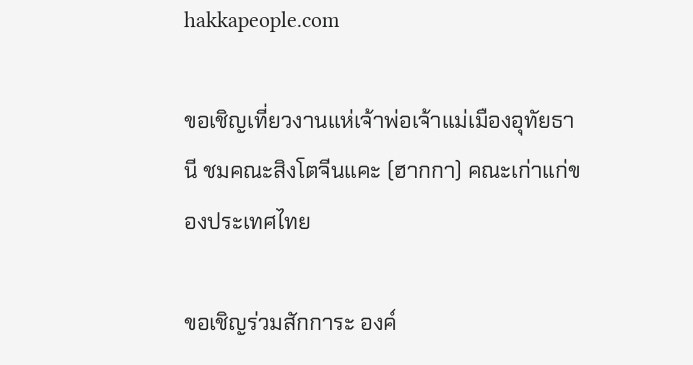hakkapeople.com

ขอเชิญเที่ยวงานแห่เจ้าพ่อเจ้าแม่เมืองอุทัยธานี ชมคณะสิงโตจีนแคะ (ฮากกา) คณะเก่าแก่ของประเทศไทย

ขอเชิญร่วมสักการะ องค์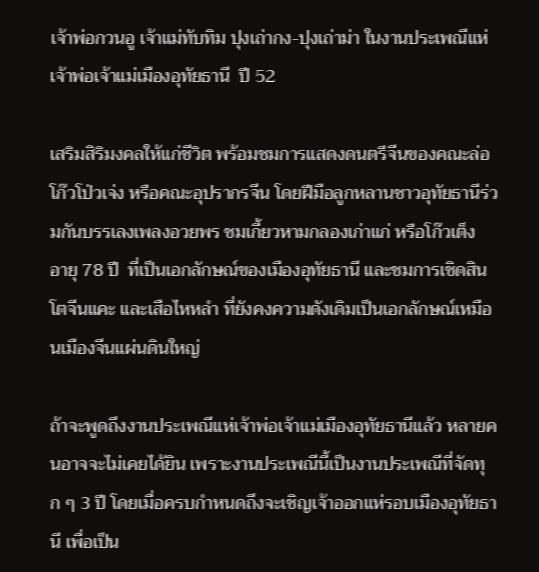เจ้าพ่อกวนอู เจ้าแม่ทับทิม ปุงเถ่ากง-ปุงเถ่าม่า ในงานประเพณีแห่เจ้าพ่อเจ้าแม่เมืองอุทัยธานี  ปี 52

เสริมสิริมงคลให้แก่ชีวิต พร้อมชมการแสดงดนตรีจีนของคณะล่อโก๊วโป่วเจ่ง หรือคณะอุปรากรจีน โดยฝีมือลูกหลานชาวอุทัยธานีร่วมกันบรรเลงเพลงอวยพร ชมเกี้ยวหามกลองเก่าแก่ หรือโก๊วเต็ง  อายุ 78 ปี  ที่เป็นเอกลักษณ์ของเมืองอุทัยธานี และชมการเชิดสินโตจีนแคะ และเสือไหหลำ ที่ยังคงความดังเดิมเป็นเอกลักษณ์เหมือนเมืองจีนแผ่นดินใหญ่

ถ้าจะพูดถึงงานประเพณีแห่เจ้าพ่อเจ้าแม่เมืองอุทัยธานีแล้ว หลายคนอาจจะไม่เคยได้ยิน เพราะงานประเพณีนี้เป็นงานประเพณีที่จัดทุก ๆ 3 ปี โดยเมื่อครบกำหนดถึงจะเชิญเจ้าออกแห่รอบเมืองอุทัยธานี เพื่อเป็น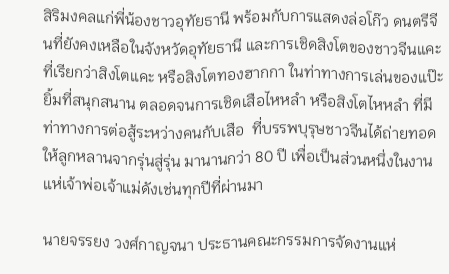สิริมงคลแก่พี่น้องชาวอุทัยธานี พร้อมกับการแสดงล่อโก๊ว ดนตรีจีนที่ยังคงเหลือในจังหวัดอุทัยธานี และการเชิดสิงโตของชาวจีนแคะ ที่เรียกว่าสิงโตแคะ หรือสิงโตทองฮากกา ในท่าทางการเล่นของแป๊ะยิ้มที่สนุกสนาน ตลอดจนการเชิดเสือไหหลำ หรือสิงโตไหหลำ ที่มีท่าทางการต่อสู้ระหว่างคนกับเสือ  ที่บรรพบุรุษชาวจีนได้ถ่ายทอดให้ลูกหลานจากรุ่นสู่รุ่น มานานกว่า 80 ปี เพื่อเป็นส่วนหนึ่งในงานแห่เจ้าพ่อเจ้าแม่ดังเช่นทุกปีที่ผ่านมา

นายจรรยง วงศ์กาญจนา ประธานคณะกรรมการจัดงานแห่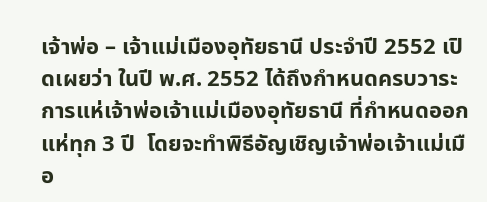เจ้าพ่อ – เจ้าแม่เมืองอุทัยธานี ประจำปี 2552 เปิดเผยว่า ในปี พ.ศ. 2552 ได้ถึงกำหนดครบวาระการแห่เจ้าพ่อเจ้าแม่เมืองอุทัยธานี ที่กำหนดออกแห่ทุก 3 ปี  โดยจะทำพิธีอัญเชิญเจ้าพ่อเจ้าแม่เมือ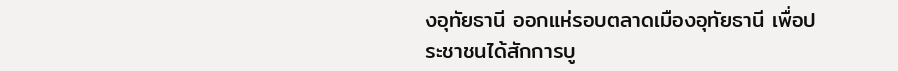งอุทัยธานี ออกแห่รอบตลาดเมืองอุทัยธานี เพื่อประชาชนได้สักการบู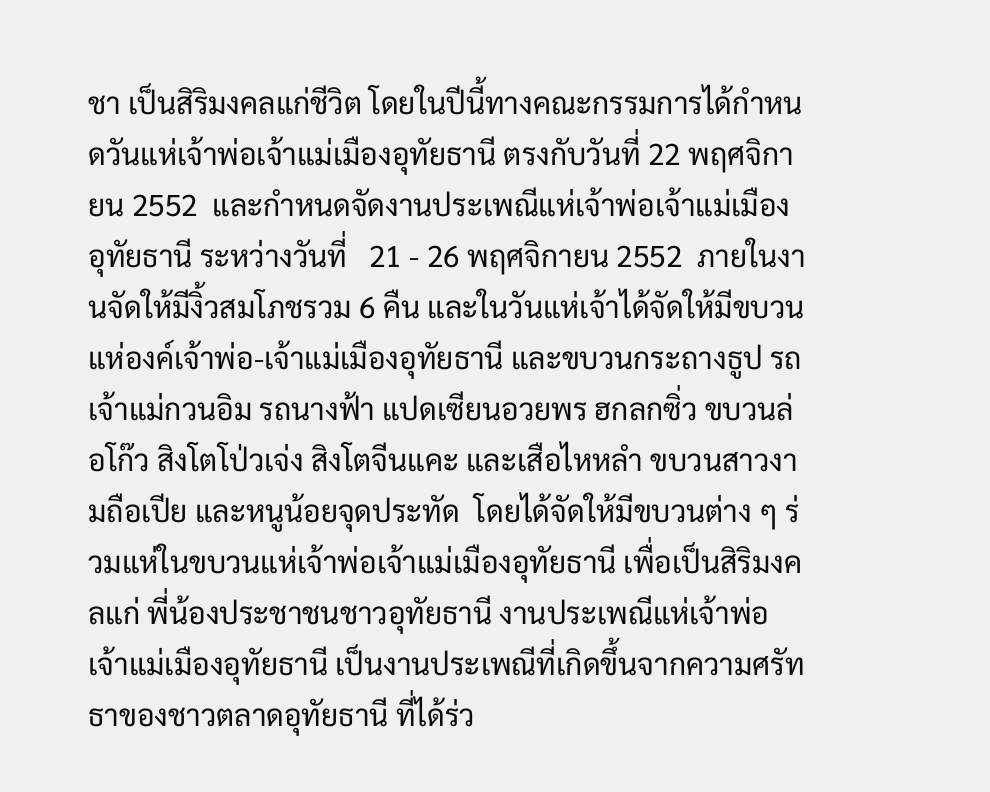ชา เป็นสิริมงคลแก่ชีวิต โดยในปีนี้ทางคณะกรรมการได้กำหนดวันแห่เจ้าพ่อเจ้าแม่เมืองอุทัยธานี ตรงกับวันที่ 22 พฤศจิกายน 2552  และกำหนดจัดงานประเพณีแห่เจ้าพ่อเจ้าแม่เมืองอุทัยธานี ระหว่างวันที่   21 - 26 พฤศจิกายน 2552  ภายในงานจัดให้มีงิ้วสมโภชรวม 6 คืน และในวันแห่เจ้าได้จัดให้มีขบวนแห่องค์เจ้าพ่อ-เจ้าแม่เมืองอุทัยธานี และขบวนกระถางธูป รถเจ้าแม่กวนอิม รถนางฟ้า แปดเซียนอวยพร ฮกลกซิ่ว ขบวนล่อโก๊ว สิงโตโป่วเจ่ง สิงโตจีนแคะ และเสือไหหลำ ขบวนสาวงามถือเปีย และหนูน้อยจุดประทัด  โดยได้จัดให้มีขบวนต่าง ๆ ร่วมแห่ในขบวนแห่เจ้าพ่อเจ้าแม่เมืองอุทัยธานี เพื่อเป็นสิริมงคลแก่ พี่น้องประชาชนชาวอุทัยธานี งานประเพณีแห่เจ้าพ่อเจ้าแม่เมืองอุทัยธานี เป็นงานประเพณีที่เกิดขึ้นจากความศรัทธาของชาวตลาดอุทัยธานี ที่ได้ร่ว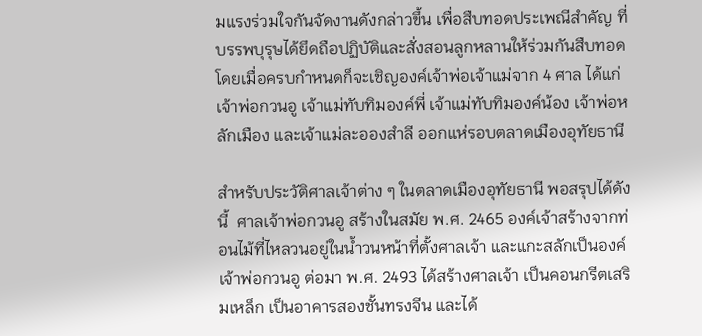มแรงร่วมใจกันจัดงานดังกล่าวขึ้น เพื่อสืบทอดประเพณีสำคัญ ที่บรรพบุรุษได้ยึดถือปฏิบัติและสั่งสอนลูกหลานให้ร่วมกันสืบทอด โดยเมื่อครบกำหนดก็จะเชิญองค์เจ้าพ่อเจ้าแม่จาก 4 ศาล ได้แก่ เจ้าพ่อกวนอู เจ้าแม่ทับทิมองค์พี่ เจ้าแม่ทับทิมองค์น้อง เจ้าพ่อหลักเมือง และเจ้าแม่ละอองสำลี ออกแห่รอบตลาดเมืองอุทัยธานี

สำหรับประวัติศาลเจ้าต่าง ๆ ในตลาดเมืองอุทัยธานี พอสรุปได้ดังนี้  ศาลเจ้าพ่อกวนอู สร้างในสมัย พ.ศ. 2465 องค์เจ้าสร้างจากท่อนไม้ที่ไหลวนอยู่ในน้ำวนหน้าที่ตั้งศาลเจ้า และแกะสลักเป็นองค์เจ้าพ่อกวนอู ต่อมา พ.ศ. 2493 ได้สร้างศาลเจ้า เป็นคอนกรีตเสริมเหล็ก เป็นอาคารสองชั้นทรงจีน และได้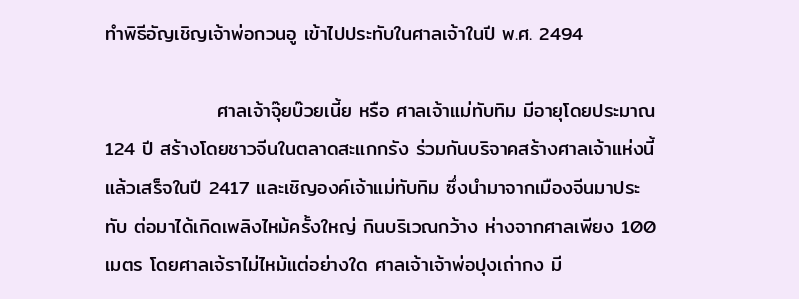ทำพิธีอัญเชิญเจ้าพ่อกวนอู เข้าไปประทับในศาลเจ้าในปี พ.ศ. 2494

                ศาลเจ้าจุ๊ยบ๊วยเนี้ย หรือ ศาลเจ้าแม่ทับทิม มีอายุโดยประมาณ 124 ปี สร้างโดยชาวจีนในตลาดสะแกกรัง ร่วมกันบริจาคสร้างศาลเจ้าแห่งนี้ แล้วเสร็จในปี 2417 และเชิญองค์เจ้าแม่ทับทิม ซึ่งนำมาจากเมืองจีนมาประทับ ต่อมาได้เกิดเพลิงไหม้ครั้งใหญ่ กินบริเวณกว้าง ห่างจากศาลเพียง 100 เมตร โดยศาลเจ้ราไม่ไหม้แต่อย่างใด ศาลเจ้าเจ้าพ่อปุงเถ่ากง มี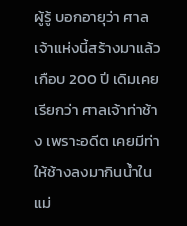ผู้รู้ บอกอายุว่า ศาลเจ้าแห่งนี้สร้างมาแล้วเกือบ 200 ปี เดิมเคยเรียกว่า ศาลเจ้าท่าช้าง เพราะอดีต เคยมีท่าให้ช้างลงมากินน้ำในแม่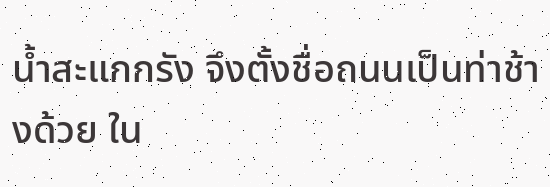น้ำสะแกกรัง จึงตั้งชื่อถนนเป็นท่าช้างด้วย ใน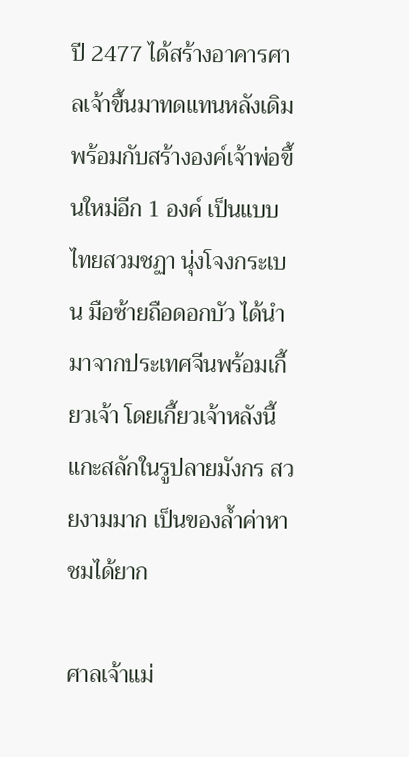ปี 2477 ได้สร้างอาคารศาลเจ้าขึ้นมาทดแทนหลังเดิม พร้อมกับสร้างองค์เจ้าพ่อขึ้นใหม่อีก 1 องค์ เป็นแบบไทยสวมชฏา นุ่งโจงกระเบน มือซ้ายถือดอกบัว ได้นำมาจากประเทศจีนพร้อมเกี้ยวเจ้า โดยเกี้ยวเจ้าหลังนี้แกะสลักในรูปลายมังกร สวยงามมาก เป็นของล้ำค่าหาชมได้ยาก

ศาลเจ้าแม่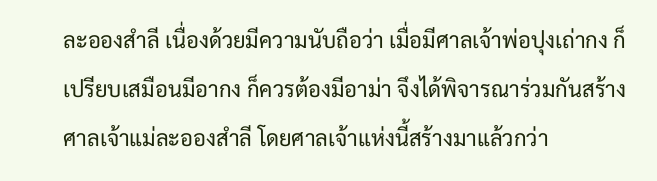ละอองสำลี เนื่องด้วยมีความนับถือว่า เมื่อมีศาลเจ้าพ่อปุงเถ่ากง ก็เปรียบเสมือนมีอากง ก็ควรต้องมีอาม่า จึงได้พิจารณาร่วมกันสร้างศาลเจ้าแม่ละอองสำลี โดยศาลเจ้าแห่งนี้สร้างมาแล้วกว่า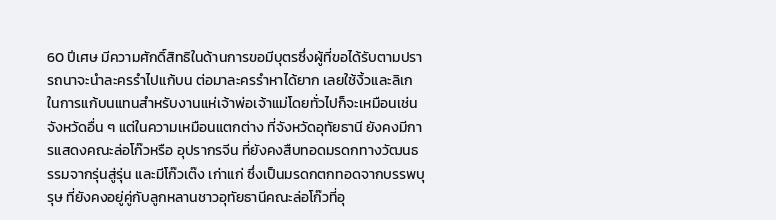60 ปีเศษ มีความศักดิ์สิทธิในด้านการขอมีบุตรซึ่งผู้ที่ขอได้รับตามปรารถนาจะนำละครรำไปแก้บน ต่อมาละครรำหาได้ยาก เลยใช้งิ้วและลิเกในการแก้บนแทนสำหรับงานแห่เจ้าพ่อเจ้าแม่โดยทั่วไปก็จะเหมือนเช่นจังหวัดอื่น ๆ แต่ในความเหมือนแตกต่าง ที่จังหวัดอุทัยธานี ยังคงมีการแสดงคณะล่อโก๊วหรือ อุปรากรจีน ที่ยังคงสืบทอดมรดกทางวัฒนธรรมจากรุ่นสู่รุ่น และมีโก๊วเต๊ง เก่าแก่ ซึ่งเป็นมรดกตกทอดจากบรรพบุรุษ ที่ยังคงอยู่คู่กับลูกหลานชาวอุทัยธานีคณะล่อโก๊วที่อุ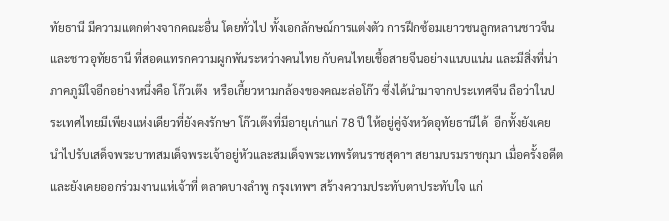ทัยธานี มีความแตกต่างจากคณะอื่น โดยทั่วไป ทั้งเอกลักษณ์การแต่งตัว การฝึกซ้อมเยาวชนลูกหลานชาวจีนและชาวอุทัยธานี ที่สอดแทรกความผูกพันระหว่างคนไทย กับคนไทยเชื้อสายจีนอย่างแนบแน่น และมีสิ่งที่น่าภาคภูมิใจอีกอย่างหนึ่งคือ โก๊วเต๊ง  หรือเกี้ยวหามกล้องของคณะล่อโก๊ว ซึ่งได้นำมาจากประเทศจีน ถือว่าในประเทศไทยมีเพียงแห่งเดียวที่ยังคงรักษา โก๊วเต๊งที่มีอายุเก่าแก่ 78 ปี ให้อยู่คู่จังหวัดอุทัยธานีได้  อีกทั้งยังเคยนำไปรับเสด็จพระบาทสมเด็จพระเจ้าอยู่หัวและสมเด็จพระเทพรัตนราชสุดาฯ สยามบรมราชกุมา เมื่อครั้งอดีต และยังเคยออกร่วมงานแห่เจ้าที่ ตลาดบางลำพู กรุงเทพฯ สร้างความประทับตาประทับใจ แก่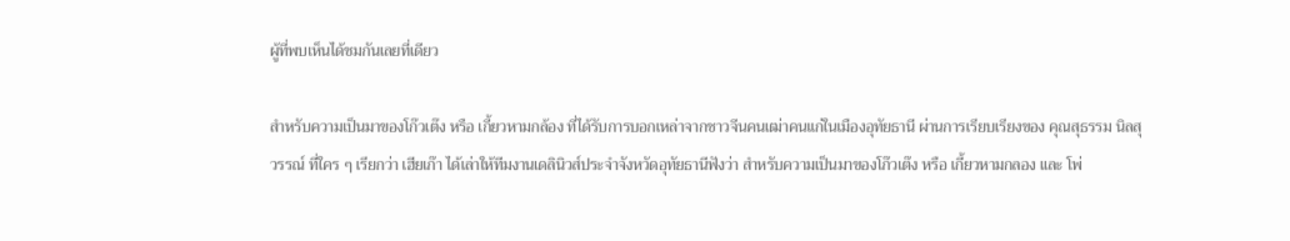ผู้ที่พบเห็นได้ชมกันเลยที่เดียว

สำหรับความเป็นมาของโก๊วเต๊ง หรือ เกี้ยวหามกล้อง ที่ได้รับการบอกเหล่าจากชาวจีนคนเฒ่าคนแก่ในเมืองอุทัยธานี ผ่านการเรียบเรียงของ คุณสุธรรม นิลสุวรรณ์ ที่ใคร ๆ เรียกว่า เฮียเก๊า ได้เล่าให้ทีมงานเดลินิวส์ประจำจังหวัดอุทัยธานีฟังว่า สำหรับความเป็นมาของโก๊วเต๊ง หรือ เกี้ยวหามกลอง และ โพ่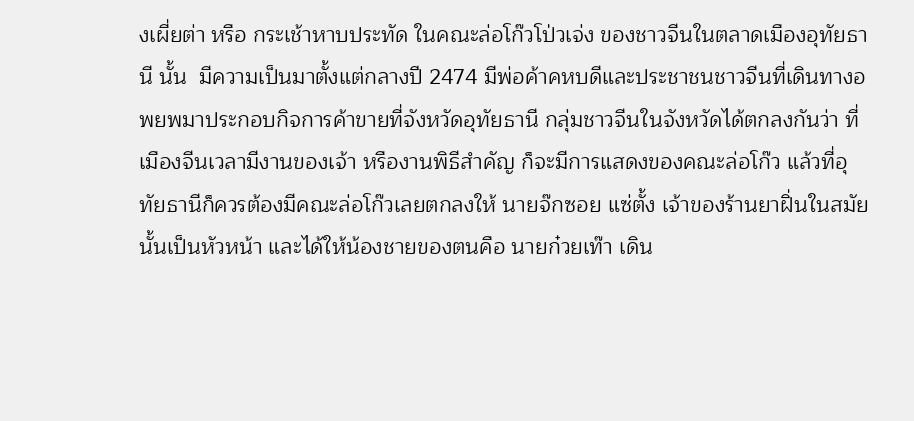งเผี่ยต่า หรือ กระเช้าหาบประทัด ในคณะล่อโก๊วโป่วเจ่ง ของชาวจีนในตลาดเมืองอุทัยธานี นั้น  มีความเป็นมาตั้งแต่กลางปี 2474 มีพ่อค้าคหบดีและประชาชนชาวจีนที่เดินทางอพยพมาประกอบกิจการค้าขายที่จังหวัดอุทัยธานี กลุ่มชาวจีนในจังหวัดได้ตกลงกันว่า ที่เมืองจีนเวลามีงานของเจ้า หรืองานพิธีสำคัญ ก็จะมีการแสดงของคณะล่อโก๊ว แล้วที่อุทัยธานีก็ควรต้องมีคณะล่อโก๊วเลยตกลงให้ นายจ๊กซอย แซ่ตั้ง เจ้าของร้านยาฝิ่นในสมัยนั้นเป็นหัวหน้า และได้ให้น้องชายของตนคือ นายก๋วยเท๊า เดิน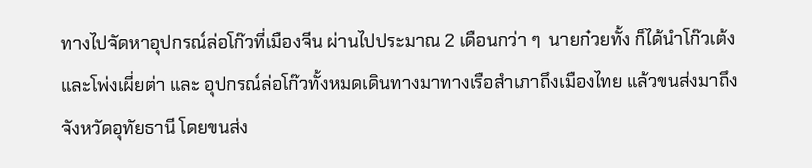ทางไปจัดหาอุปกรณ์ล่อโก๊วที่เมืองจีน ผ่านไปประมาณ 2 เดือนกว่า ๆ  นายก๋วยทั้ง ก็ได้นำโก๊วเต้ง และโพ่งเผี่ยต่า และ อุปกรณ์ล่อโก๊วทั้งหมดเดินทางมาทางเรือสำเภาถึงเมืองไทย แล้วขนส่งมาถึงจังหวัดอุทัยธานี โดยขนส่ง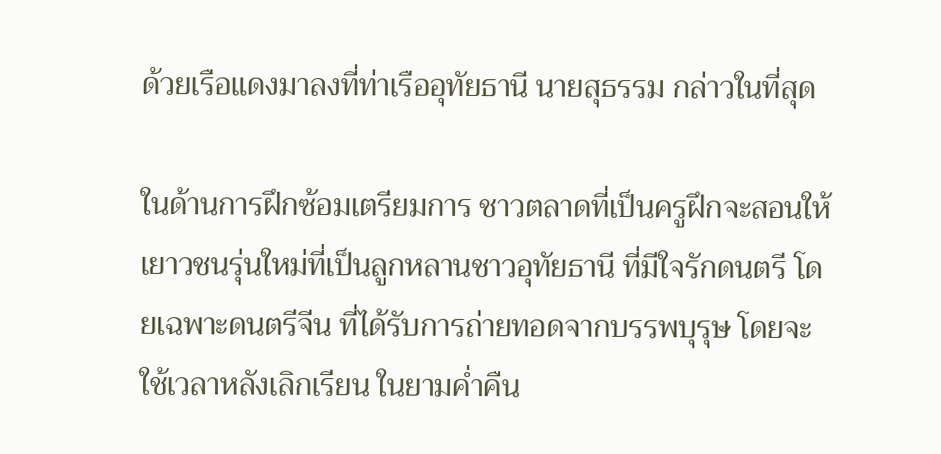ด้วยเรือแดงมาลงที่ท่าเรืออุทัยธานี นายสุธรรม กล่าวในที่สุด

ในด้านการฝึกซ้อมเตรียมการ ชาวตลาดที่เป็นครูฝึกจะสอนให้เยาวชนรุ่นใหม่ที่เป็นลูกหลานชาวอุทัยธานี ที่มีใจรักดนตรี โดยเฉพาะดนตรีจีน ที่ได้รับการถ่ายทอดจากบรรพบุรุษ โดยจะใช้เวลาหลังเลิกเรียน ในยามค่ำคืน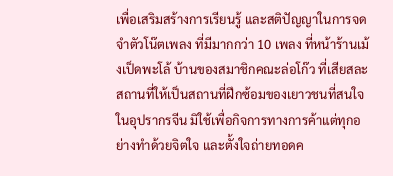เพื่อเสริมสร้างการเรียนรู้ และสติปัญญาในการจดจำตัวโน๊ตเพลง ที่มีมากกว่า 10 เพลง ที่หน้าร้านเม้งเป็ดพะโล้ บ้านของสมาชิกคณะล่อโก๊ว ที่เสียสละสถานที่ให้เป็นสถานที่ฝึกซ้อมของเยาวชนที่สนใจในอุปรากรจีน มิใช้เพื่อกิจการทางการค้าแต่ทุกอย่างทำด้วยจิตใจ และตั้งใจถ่ายทอดค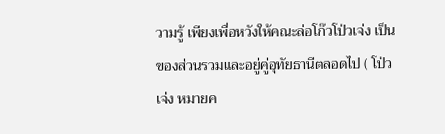วามรู้ เพียงเพื่อหวังให้คณะล่อโก๊วโป่วเจ่ง เป็นของส่วนรวมและอยู่คู่อุทัยธานีตลอดไป ( โป่วเจ่ง หมายค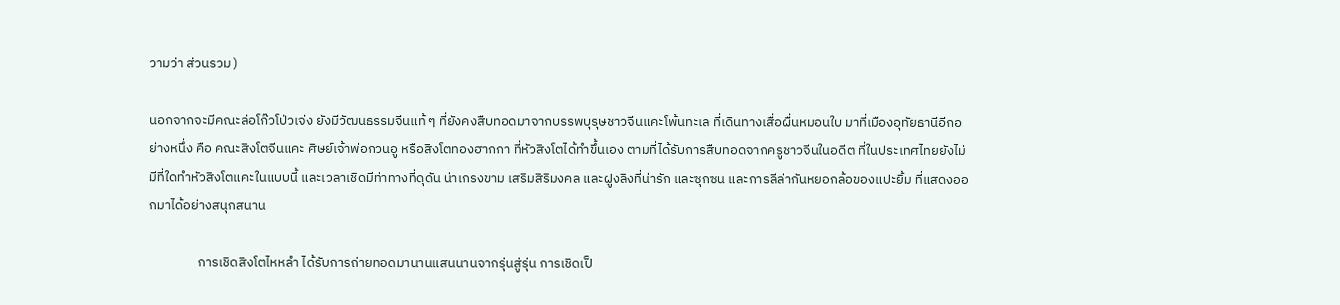วามว่า ส่วนรวม )

นอกจากจะมีคณะล่อโก๊วโป่วเจ่ง ยังมีวัฒนธรรมจีนแท้ ๆ ที่ยังคงสืบทอดมาจากบรรพบุรุษชาวจีนแคะโพ้นทะเล ที่เดินทางเสื่อผื่นหมอนใบ มาที่เมืองอุทัยธานีอีกอย่างหนึ่ง คือ คณะสิงโตจีนแคะ ศิษย์เจ้าพ่อกวนอู หรือสิงโตทองฮากกา ที่หัวสิงโตได้ทำขึ้นเอง ตามที่ได้รับการสืบทอดจากครูชาวจีนในอดีต ที่ในประเทศไทยยังไม่มีที่ใดทำหัวสิงโตแคะในแบบนี้ และเวลาเชิดมีท่าทางที่ดุดัน น่าเกรงขาม เสริมสิริมงคล และฝูงลิงที่น่ารัก และซุกซน และการลีล่ากันหยอกล้อของแปะยิ้ม ที่แสดงออกมาได้อย่างสนุกสนาน

                การเชิดสิงโตไหหลำ ได้รับการถ่ายทอดมานานแสนนานจากรุ่นสู่รุ่น การเชิดเป็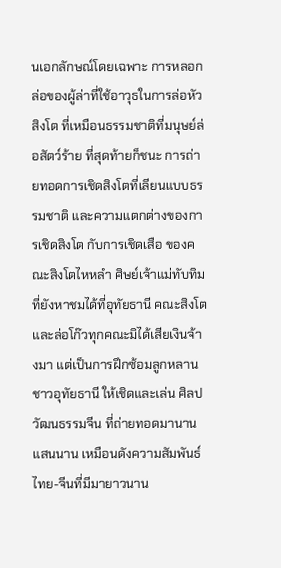นเอกลักษณ์โดยเฉพาะ การหลอกล่อของผู้ล่าที่ใช้อาวุธในการล่อหัวสิงโต ที่เหมือนธรรมชาติที่มนุษย์ล่อสัตว์ร้าย ที่สุดท้ายก็ชนะ การถ่ายทอดการเชิดสิงโตที่เลียนแบบธรรมชาติ และความแตกต่างของการเชิดสิงโต กับการเชิดเสือ ของคณะสิงโตไหหลำ ศิษย์เจ้าแม่ทับทิม ที่ยังหาชมได้ที่อุทัยธานี คณะสิงโตและล่อโก๊วทุกคณะมิได้เสียเงินจ้างมา แต่เป็นการฝึกซ้อมลูกหลานชาวอุทัยธานี ให้เชิดและเล่น ศิลปวัฒนธรรมจีน ที่ถ่ายทอดมานานแสนนาน เหมือนดังความสัมพันธ์ไทย-จีนที่มีมายาวนาน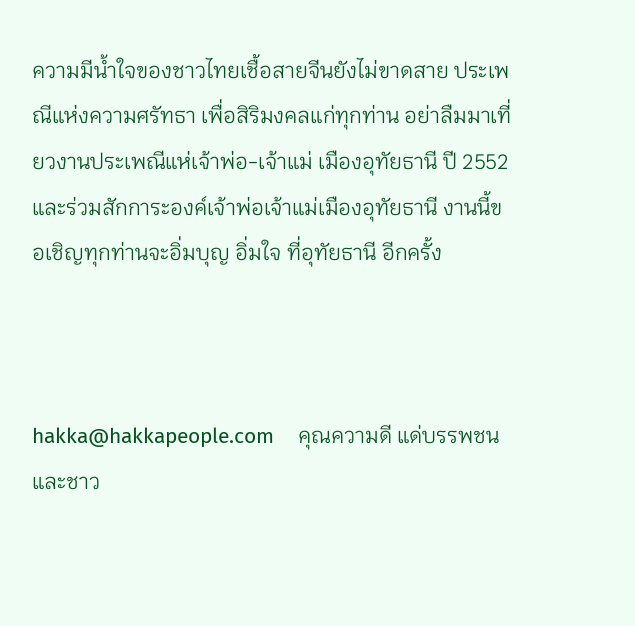ความมีน้ำใจของชาวไทยเชื้อสายจีนยังไม่ขาดสาย ประเพณีแห่งความศรัทธา เพื่อสิริมงคลแก่ทุกท่าน อย่าลืมมาเที่ยวงานประเพณีแห่เจ้าพ่อ-เจ้าแม่ เมืองอุทัยธานี ปี 2552 และร่วมสักการะองค์เจ้าพ่อเจ้าแม่เมืองอุทัยธานี งานนี้ขอเชิญทุกท่านจะอิ่มบุญ อิ่มใจ ที่อุทัยธานี อีกครั้ง



hakka@hakkapeople.com    คุณความดี แด่บรรพชนและชาว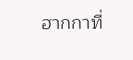ฮากกาที่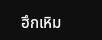ฮึกเหิม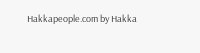Hakkapeople.com by Hakka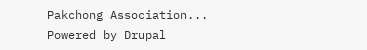Pakchong Association... Powered by Drupal